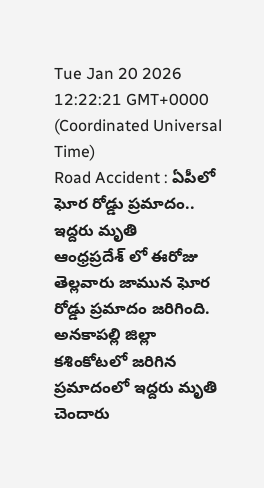Tue Jan 20 2026 12:22:21 GMT+0000 (Coordinated Universal Time)
Road Accident : ఏపీలో ఘోర రోడ్డు ప్రమాదం.. ఇద్దరు మృతి
ఆంధ్రప్రదేశ్ లో ఈరోజు తెల్లవారు జామున ఘోర రోడ్డు ప్రమాదం జరిగింది. అనకాపల్లి జిల్లా కశింకోటలో జరిగిన ప్రమాదంలో ఇద్దరు మృతి చెందారు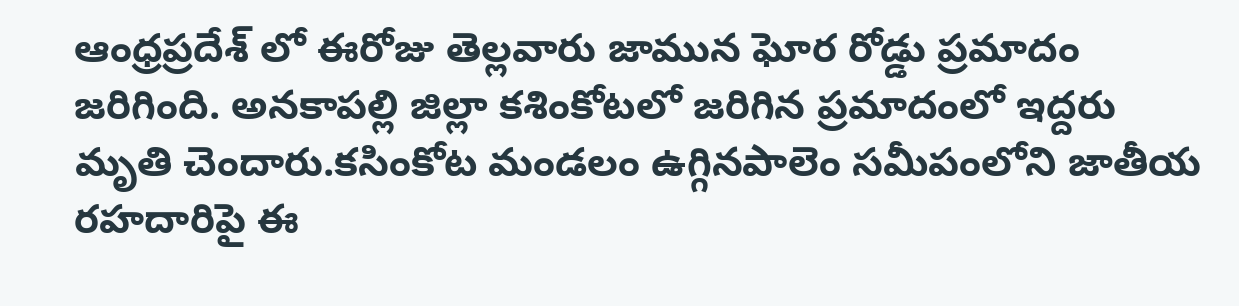ఆంధ్రప్రదేశ్ లో ఈరోజు తెల్లవారు జామున ఘోర రోడ్డు ప్రమాదం జరిగింది. అనకాపల్లి జిల్లా కశింకోటలో జరిగిన ప్రమాదంలో ఇద్దరు మృతి చెందారు.కసింకోట మండలం ఉగ్గినపాలెం సమీపంలోని జాతీయ రహదారిపై ఈ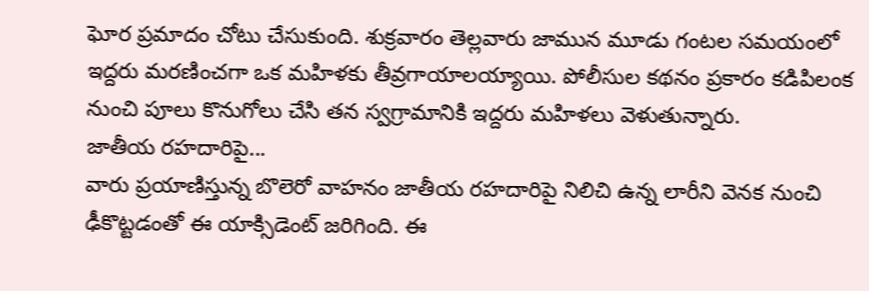ఘోర ప్రమాదం చోటు చేసుకుంది. శుక్రవారం తెల్లవారు జామున మూడు గంటల సమయంలో ఇద్దరు మరణించగా ఒక మహిళకు తీవ్రగాయాలయ్యాయి. పోలీసుల కథనం ప్రకారం కడిపిలంక నుంచి పూలు కొనుగోలు చేసి తన స్వగ్రామానికి ఇద్దరు మహిళలు వెళుతున్నారు.
జాతీయ రహదారిపై...
వారు ప్రయాణిస్తున్న బొలెరో వాహనం జాతీయ రహదారిపై నిలిచి ఉన్న లారీని వెనక నుంచి ఢీకొట్టడంతో ఈ యాక్సిడెంట్ జరిగింది. ఈ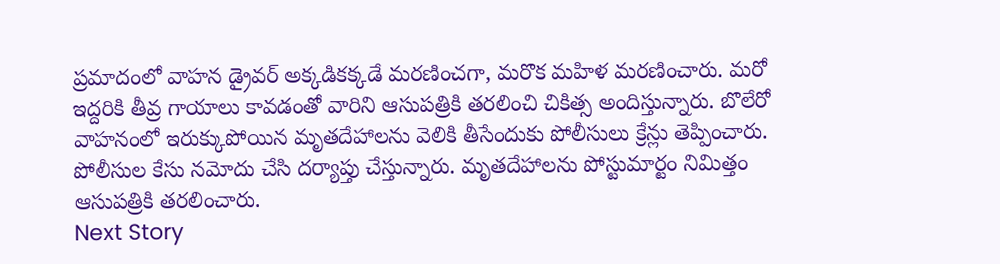ప్రమాదంలో వాహన డ్రైవర్ అక్కడికక్కడే మరణించగా, మరొక మహిళ మరణించారు. మరో ఇద్దరికి తీవ్ర గాయాలు కావడంతో వారిని ఆసుపత్రికి తరలించి చికిత్స అందిస్తున్నారు. బొలేరో వాహనంలో ఇరుక్కుపోయిన మృతదేహాలను వెలికి తీసేందుకు పోలీసులు క్రేన్లు తెప్పించారు. పోలీసుల కేసు నమోదు చేసి దర్యాప్తు చేస్తున్నారు. మృతదేహాలను పోస్టుమార్టం నిమిత్తం ఆసుపత్రికి తరలించారు.
Next Story